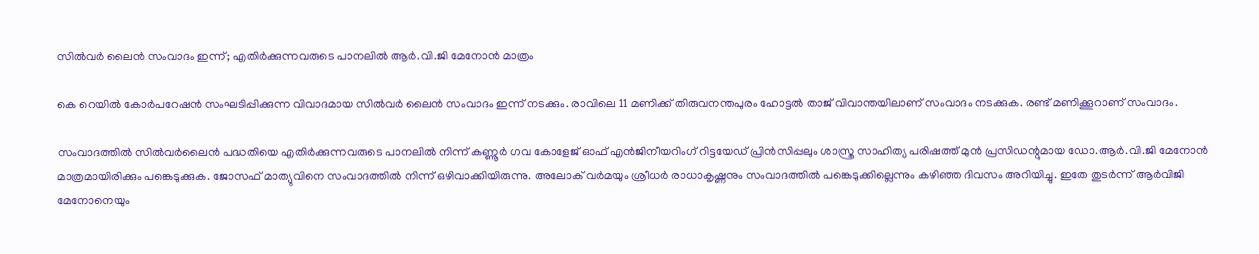സില്‍വര്‍ ലൈന്‍ സംവാദം ഇന്ന്; എതിര്‍ക്കുന്നവരുടെ പാനലില്‍ ആര്‍.വി.ജി മേനോന്‍ മാത്രം

കെ റെയില്‍ കോര്‍പറേഷന്‍ സംഘടിപ്പിക്കുന്ന വിവാദമായ സില്‍വര്‍ ലൈന്‍ സംവാദം ഇന്ന് നടക്കും. രാവിലെ 11 മണിക്ക് തിരുവനന്തപുരം ഹോട്ടല്‍ താജ് വിവാന്തയിലാണ് സംവാദം നടക്കുക. രണ്ട് മണിക്കൂറാണ് സംവാദം.

സംവാദത്തില്‍ സില്‍വര്‍ലൈന്‍ പദ്ധതിയെ എതിര്‍ക്കുന്നവരുടെ പാനലില്‍ നിന്ന് കണ്ണൂര്‍ ഗവ കോളേജ് ഓഫ് എന്‍ജിനീയറിംഗ് റിട്ടയേഡ് പ്രിന്‍സിപ്പലും ശാസ്ത്ര സാഹിത്യ പരിഷത്ത് മുന്‍ പ്രസിഡന്റുമായ ഡോ.ആര്‍.വി.ജി മേനോന്‍ മാത്രമായിരിക്കും പങ്കെടുക്കുക. ജോസഫ് മാത്യുവിനെ സംവാദത്തില്‍ നിന്ന് ഒഴിവാക്കിയിരുന്നു. അലോക് വര്‍മയും ശ്രീധര്‍ രാധാകൃഷ്ണനും സംവാദത്തില്‍ പങ്കെടുക്കില്ലെന്നും കഴിഞ്ഞ ദിവസം അറിയിച്ചു. ഇതേ തുടര്‍ന്ന് ആര്‍വിജി മേനോനെയും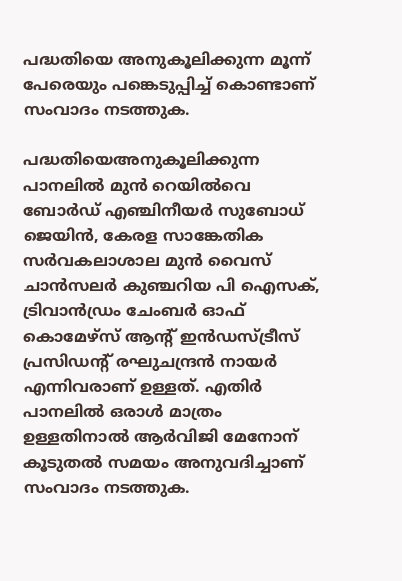പദ്ധതിയെ അനുകൂലിക്കുന്ന മൂന്ന് പേരെയും പങ്കെടുപ്പിച്ച് കൊണ്ടാണ് സംവാദം നടത്തുക.

പദ്ധതിയെഅനുകൂലിക്കുന്ന പാനലില്‍ മുന്‍ റെയില്‍വെ ബോര്‍ഡ് എഞ്ചിനീയര്‍ സുബോധ് ജെയിന്‍, കേരള സാങ്കേതിക സര്‍വകലാശാല മുന്‍ വൈസ് ചാന്‍സലര്‍ കുഞ്ചറിയ പി ഐസക്, ട്രിവാന്‍ഡ്രം ചേംബര്‍ ഓഫ് കൊമേഴ്‌സ് ആന്റ് ഇന്‍ഡസ്ട്രീസ് പ്രസിഡന്റ് രഘുചന്ദ്രന്‍ നായര്‍ എന്നിവരാണ് ഉള്ളത്. എതിര്‍ പാനലില്‍ ഒരാള്‍ മാത്രം ഉള്ളതിനാല്‍ ആര്‍വിജി മേനോന് കൂടുതല്‍ സമയം അനുവദിച്ചാണ് സംവാദം നടത്തുക.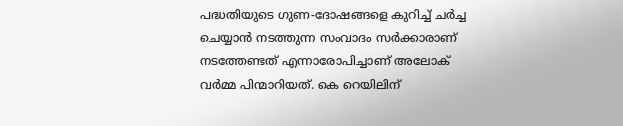പദ്ധതിയുടെ ഗുണ-ദോഷങ്ങളെ കുറിച്ച് ചര്‍ച്ച ചെയ്യാന്‍ നടത്തുന്ന സംവാദം സര്‍ക്കാരാണ് നടത്തേണ്ടത് എന്നാരോപിച്ചാണ് അലോക് വര്‍മ്മ പിന്മാറിയത്. കെ റെയിലിന്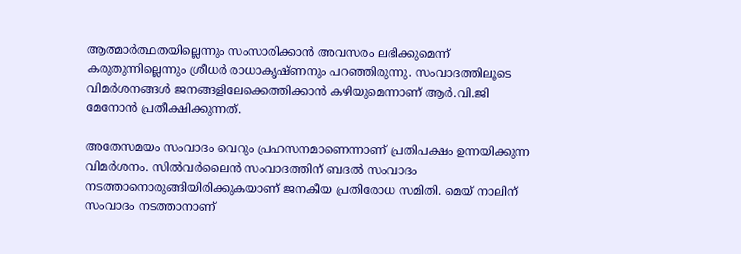ആത്മാര്‍ത്ഥതയില്ലെന്നും സംസാരിക്കാന്‍ അവസരം ലഭിക്കുമെന്ന് കരുതുന്നില്ലെന്നും ശ്രീധര്‍ രാധാകൃഷ്ണനും പറഞ്ഞിരുന്നു. സംവാദത്തിലൂടെ വിമര്‍ശനങ്ങള്‍ ജനങ്ങളിലേക്കെത്തിക്കാന്‍ കഴിയുമെന്നാണ് ആര്‍.വി.ജി മേനോന്‍ പ്രതീക്ഷിക്കുന്നത്.

അതേസമയം സംവാദം വെറും പ്രഹസനമാണെന്നാണ് പ്രതിപക്ഷം ഉന്നയിക്കുന്ന വിമര്‍ശനം. സില്‍വര്‍ലൈന്‍ സംവാദത്തിന് ബദല്‍ സംവാദം നടത്താനൊരുങ്ങിയിരിക്കുകയാണ് ജനകീയ പ്രതിരോധ സമിതി. മെയ് നാലിന് സംവാദം നടത്താനാണ്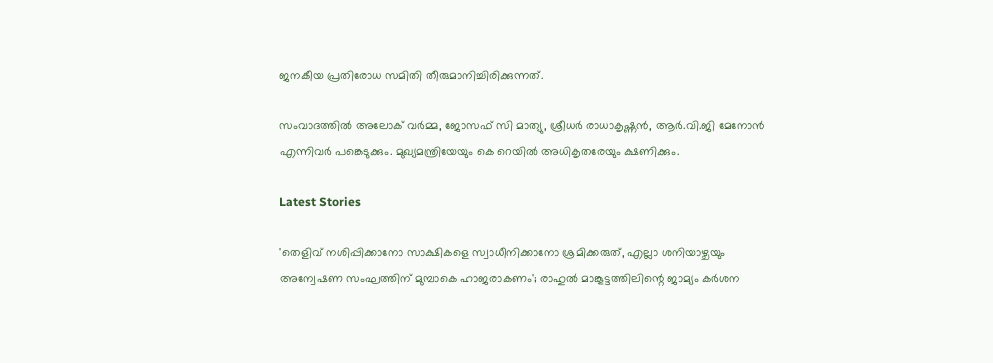ജനകീയ പ്രതിരോധ സമിതി തീരുമാനിച്ചിരിക്കുന്നത്.

സംവാദത്തില്‍ അലോക് വര്‍മ്മ, ജോസഫ് സി മാത്യു, ശ്രീധര്‍ രാധാകൃഷ്ണന്‍, ആര്‍.വി.ജി മേനോന്‍ എന്നിവര്‍ പങ്കെടുക്കും. മുഖ്യമന്ത്രിയേയും കെ റെയില്‍ അധികൃതരേയും ക്ഷണിക്കും.

Latest Stories

'തെളിവ് നശിപ്പിക്കാനോ സാക്ഷികളെ സ്വാധീനിക്കാനോ ശ്രമിക്കരുത്, എല്ലാ ശനിയാഴ്ചയും അന്വേഷണ സംഘത്തിന് മുമ്പാകെ ഹാജരാകണം'; രാഹുൽ മാങ്കൂട്ടത്തിലിന്റെ ജാമ്യം കർശന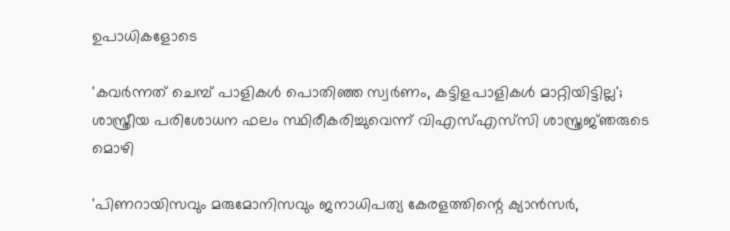ഉപാധികളോടെ

'കവർന്നത് ചെമ്പ് പാളികൾ പൊതിഞ്ഞ സ്വർണം, കട്ടിളപാളികൾ മാറ്റിയിട്ടില്ല'; ശാസ്ത്രീയ പരിശോധന ഫലം സ്ഥിരീകരിച്ചുവെന്ന് വിഎസ്എസ്‍സി ശാസ്ത്രജ്‌ഞരുടെ മൊഴി

'പിണറായിസവും മരുമോനിസവും ജനാധിപത്യ കേരളത്തിന്റെ ക്യാൻസർ,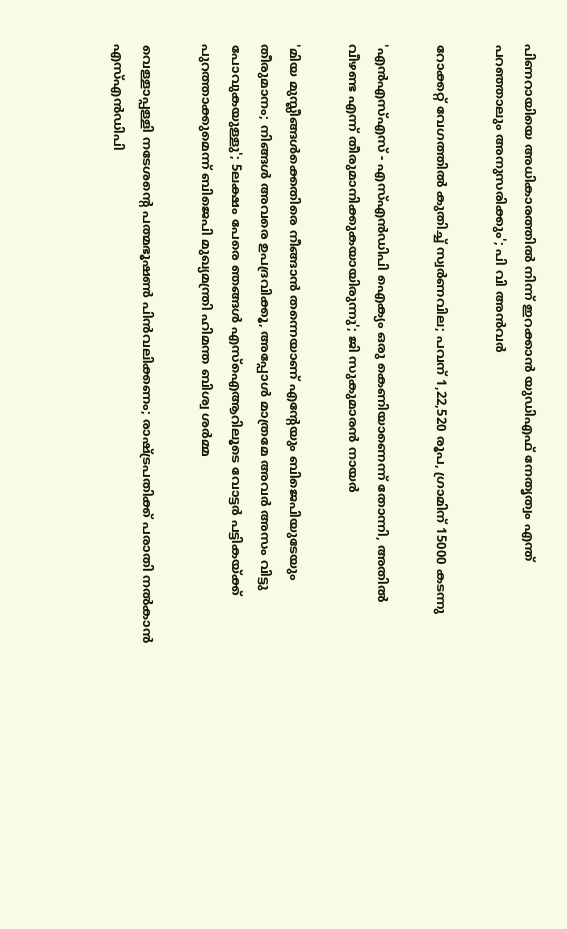പിണറായിയെ അധികാരത്തിൽ നിന്ന് ഇറക്കാൻ യുഡിഎഫ് നേതൃത്വം എന്ത്‌ പറഞ്ഞാലും അനുസരിക്കും'; പി വി അൻവർ

റോക്കറ്റ് വേഗത്തിൽ കുതിച്ച് സ്വർണവില; പവന് 1,22,520 രൂപ, ഗ്രാമിന് 15000 കടന്നു

'എന്‍എസ്എസ് - എസ്എന്‍ഡിപി ഐക്യം ഒരു കെണിയാണെന്ന് തോന്നി, അതിൽ വീഴണ്ട എന്ന് തീരുമാനിക്കുകയായിരുന്നു'; ജി സുകുമാരൻ നായർ

'മിയ മുസ്ലീങ്ങള്‍ക്കെതിരെ നീങ്ങാന്‍ തന്നെയാണ് എന്റേയും ബിജെപിയുടേയും തീരുമാനം; നിങ്ങള്‍ അവരെ ഉപദ്രവിക്കൂ, അപ്പോള്‍ മാത്രമേ അവര്‍ അസം വിട്ടു പോവുകയുള്ളു'; 5ലക്ഷം പേരെ ഞങ്ങള്‍ എസ്‌ഐആറിലൂടെ വോട്ടര്‍ പട്ടികയ്ക്ക് പുറത്താക്കുമെന്ന് ബിജെപി മുഖ്യമന്ത്രി ഹിമന്ത ബിശ്വ ശര്‍മ്മ

വെള്ളാപ്പള്ളി നടേശന്റെ പത്മഭൂഷൺ പിൻവലിക്കണം; രാഷ്ട്രപതിക്ക് പരാതി നൽകാൻ എസ്എൻഡിപി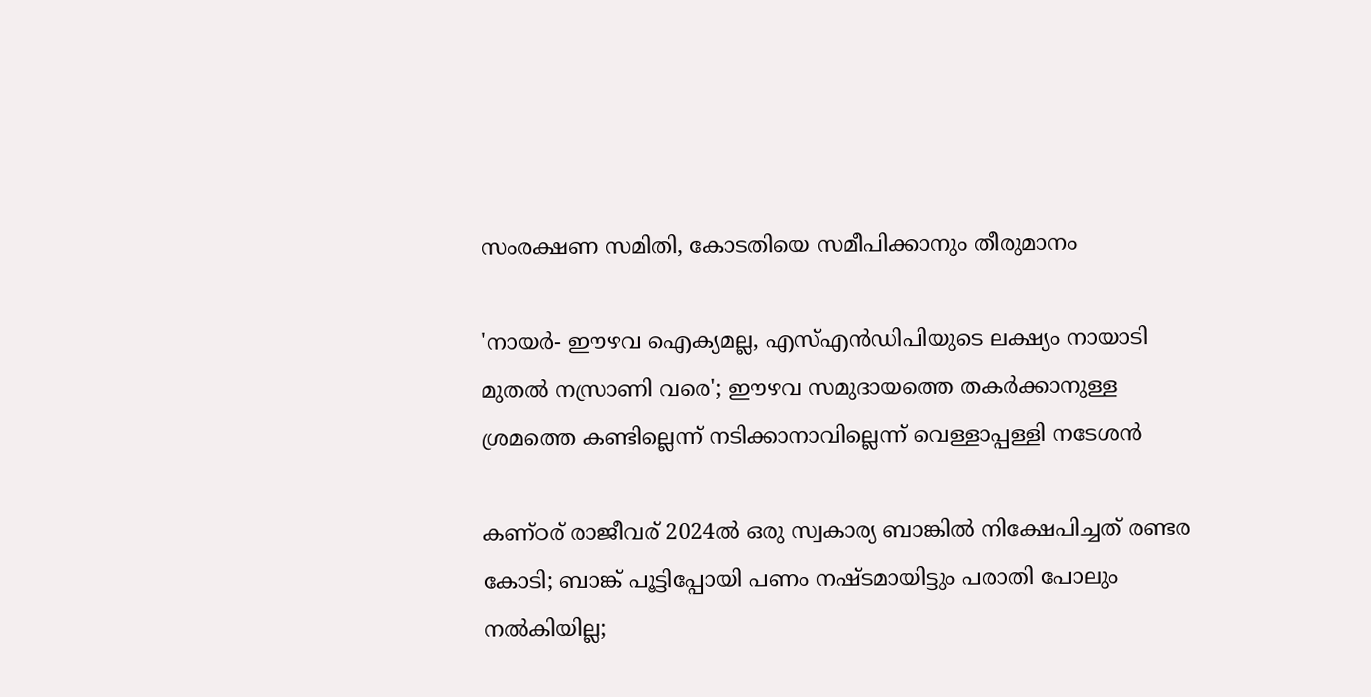സംരക്ഷണ സമിതി, കോടതിയെ സമീപിക്കാനും തീരുമാനം

'നായർ- ഈഴവ ഐക്യമല്ല, എസ്എൻഡിപിയുടെ ലക്ഷ്യം നായാടി മുതൽ നസ്രാണി വരെ'; ഈഴവ സമുദായത്തെ തകർക്കാനുള്ള ശ്രമത്തെ കണ്ടില്ലെന്ന് നടിക്കാനാവില്ലെന്ന് വെള്ളാപ്പള്ളി നടേശൻ

കണ്ഠര് രാജീവര് 2024ല്‍ ഒരു സ്വകാര്യ ബാങ്കില്‍ നിക്ഷേപിച്ചത് രണ്ടര കോടി; ബാങ്ക് പൂട്ടിപ്പോയി പണം നഷ്ടമായിട്ടും പരാതി പോലും നല്‍കിയില്ല;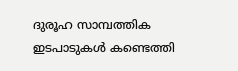ദുരൂഹ സാമ്പത്തിക ഇടപാടുകള്‍ കണ്ടെത്തി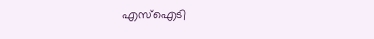എസ്‌ഐടി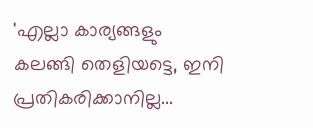'എല്ലാ കാര്യങ്ങളും കലങ്ങി തെളിയട്ടെ, ഇനി പ്രതികരിക്കാനില്ല...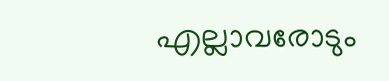എല്ലാവരോടും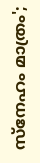സ്നേഹം മാത്രം';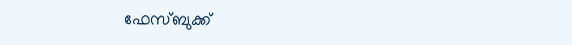ഫേസ്ബുക്ക്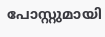പോസ്റ്റുമായി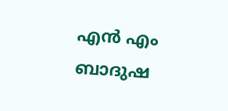എൻ എം ബാദുഷ